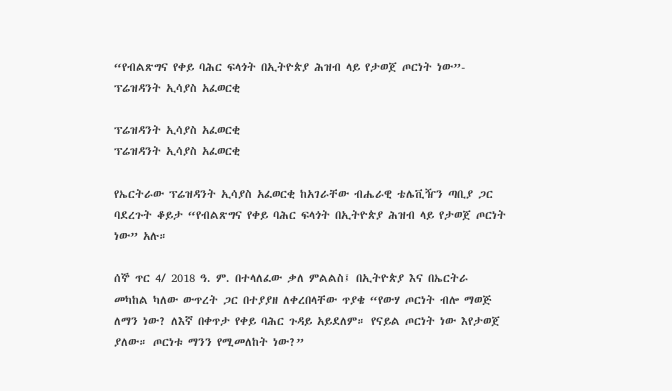“የብልጽግና የቀይ ባሕር ፍላጎት በኢትዮጵያ ሕዝብ ላይ የታወጀ ጦርነት ነው”- ፕሬዝዳንት ኢሳያስ አፈወርቂ

ፕሬዝዳንት ኢሳያስ አፈወርቂ
ፕሬዝዳንት ኢሳያስ አፈወርቂ

የኤርትራው ፕሬዝዳንት ኢሳያስ አፈወርቂ ከአገራቸው ብሔራዊ ቴሌቪዥን ጣቢያ ጋር ባደረጉት ቆይታ “የብልጽግና የቀይ ባሕር ፍላጎት በኢትዮጵያ ሕዝብ ላይ የታወጀ ጦርነት ነው” አሉ።

ሰኞ ጥር 4/ 2018 ዓ. ም. በተላለፈው ቃለ ምልልስ፤ በኢትዮጵያ እና በኤርትራ መካከል ካለው ውጥረት ጋር በተያያዘ ለቀረበላቸው ጥያቄ “የውሃ ጦርነት ብሎ ማወጅ ለማን ነው? ለእኛ በቀጥታ የቀይ ባሕር ጉዳይ አይደለም። የናይል ጦርነት ነው እየታወጀ ያለው። ጦርነቱ ማንን የሚመለከት ነው?”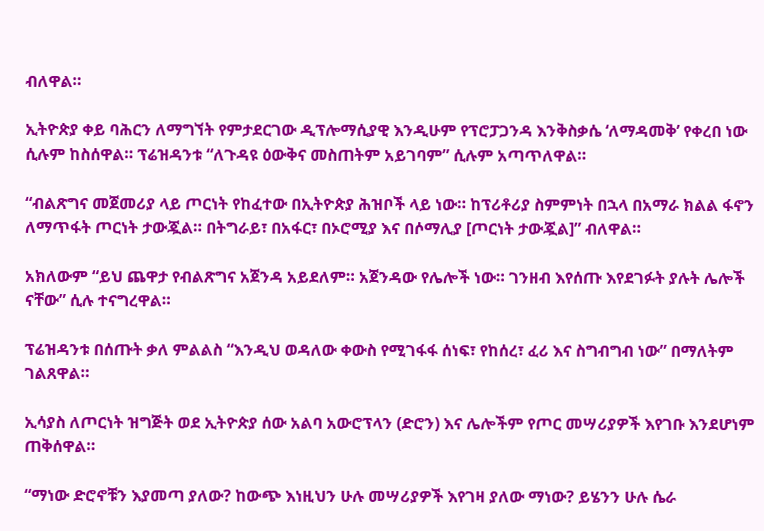ብለዋል።

ኢትዮጵያ ቀይ ባሕርን ለማግኘት የምታደርገው ዲፕሎማሲያዊ እንዲሁም የፕሮፓጋንዳ እንቅስቃሴ ‘ለማዳመቅ’ የቀረበ ነው ሲሉም ከስሰዋል። ፕሬዝዳንቱ “ለጉዳዩ ዕውቅና መስጠትም አይገባም” ሲሉም አጣጥለዋል።

“ብልጽግና መጀመሪያ ላይ ጦርነት የከፈተው በኢትዮጵያ ሕዝቦች ላይ ነው። ከፕሪቶሪያ ስምምነት በኋላ በአማራ ክልል ፋኖን ለማጥፋት ጦርነት ታውጇል። በትግራይ፣ በአፋር፣ በኦሮሚያ እና በሶማሊያ [ጦርነት ታውጇል]” ብለዋል።

አክለውም “ይህ ጨዋታ የብልጽግና አጀንዳ አይደለም። አጀንዳው የሌሎች ነው። ገንዘብ እየሰጡ እየደገፉት ያሉት ሌሎች ናቸው” ሲሉ ተናግረዋል።

ፕሬዝዳንቱ በሰጡት ቃለ ምልልስ “እንዲህ ወዳለው ቀውስ የሚገፋፋ ሰነፍ፣ የከሰረ፣ ፈሪ እና ስግብግብ ነው” በማለትም ገልጸዋል።

ኢሳያስ ለጦርነት ዝግጅት ወደ ኢትዮጵያ ሰው አልባ አውሮፕላን (ድሮን) እና ሌሎችም የጦር መሣሪያዎች እየገቡ እንደሆነም ጠቅሰዋል።

“ማነው ድሮኖቹን እያመጣ ያለው? ከውጭ እነዚህን ሁሉ መሣሪያዎች እየገዛ ያለው ማነው? ይሄንን ሁሉ ሴራ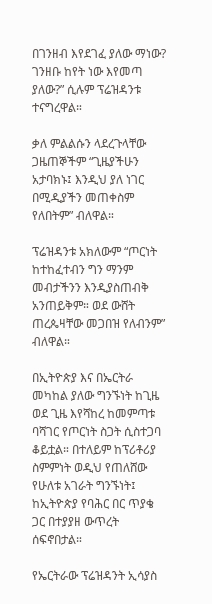በገንዘብ እየደገፈ ያለው ማነው? ገንዘቡ ከየት ነው እየመጣ ያለው?” ሲሉም ፕሬዝዳንቱ ተናግረዋል።

ቃለ ምልልሱን ላደረጉላቸው ጋዜጠኞችም “ጊዜያችሁን አታባክኑ፤ እንዲህ ያለ ነገር በሚዲያችን መጠቀስም የለበትም” ብለዋል።

ፕሬዝዳንቱ አክለውም “ጦርነት ከተከፈተብን ግን ማንም መብታችንን እንዲያስጠብቅ አንጠይቅም። ወደ ውሸት ጠረጴዛቸው መጋበዝ የለብንም” ብለዋል።

በኢትዮጵያ እና በኤርትራ መካከል ያለው ግንኙነት ከጊዜ ወደ ጊዜ እየሻከረ ከመምጣቱ ባሻገር የጦርነት ስጋት ሲስተጋባ ቆይቷል። በተለይም ከፕሪቶሪያ ስምምነት ወዲህ የጠለሸው የሁለቱ አገራት ግንኙነት፤ ከኢትዮጵያ የባሕር በር ጥያቄ ጋር በተያያዘ ውጥረት ሰፍኖበታል።

የኤርትራው ፕሬዝዳንት ኢሳያስ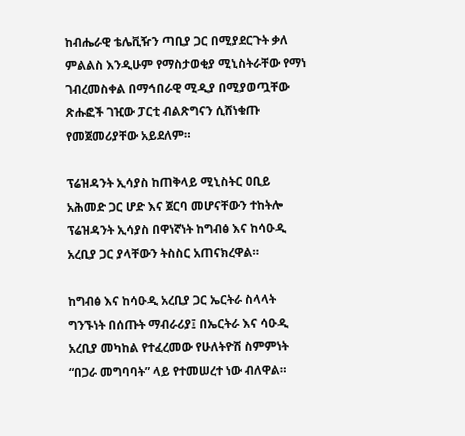ከብሔራዊ ቴሌቪዥን ጣቢያ ጋር በሚያደርጉት ቃለ ምልልስ እንዲሁም የማስታወቂያ ሚኒስትራቸው የማነ ገብረመስቀል በማኅበራዊ ሚዲያ በሚያወጧቸው ጽሑፎች ገዢው ፓርቲ ብልጽግናን ሲሸነቁጡ የመጀመሪያቸው አይደለም።

ፕሬዝዳንት ኢሳያስ ከጠቅላይ ሚኒስትር ዐቢይ አሕመድ ጋር ሆድ እና ጀርባ መሆናቸውን ተከትሎ ፕሬዝዳንት ኢሳያስ በዋነኛነት ከግብፅ እና ከሳዑዲ አረቢያ ጋር ያላቸውን ትስስር አጠናክረዋል።

ከግብፅ እና ከሳዑዲ አረቢያ ጋር ኤርትራ ስላላት ግንኙነት በሰጡት ማብራሪያ፤ በኤርትራ እና ሳዑዲ አረቢያ መካከል የተፈረመው የሁለትዮሽ ስምምነት “በጋራ መግባባት” ላይ የተመሠረተ ነው ብለዋል።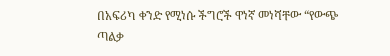በአፍሪካ ቀንድ የሚነሱ ችግሮች ዋነኛ መነሻቸው “የውጭ ጣልቃ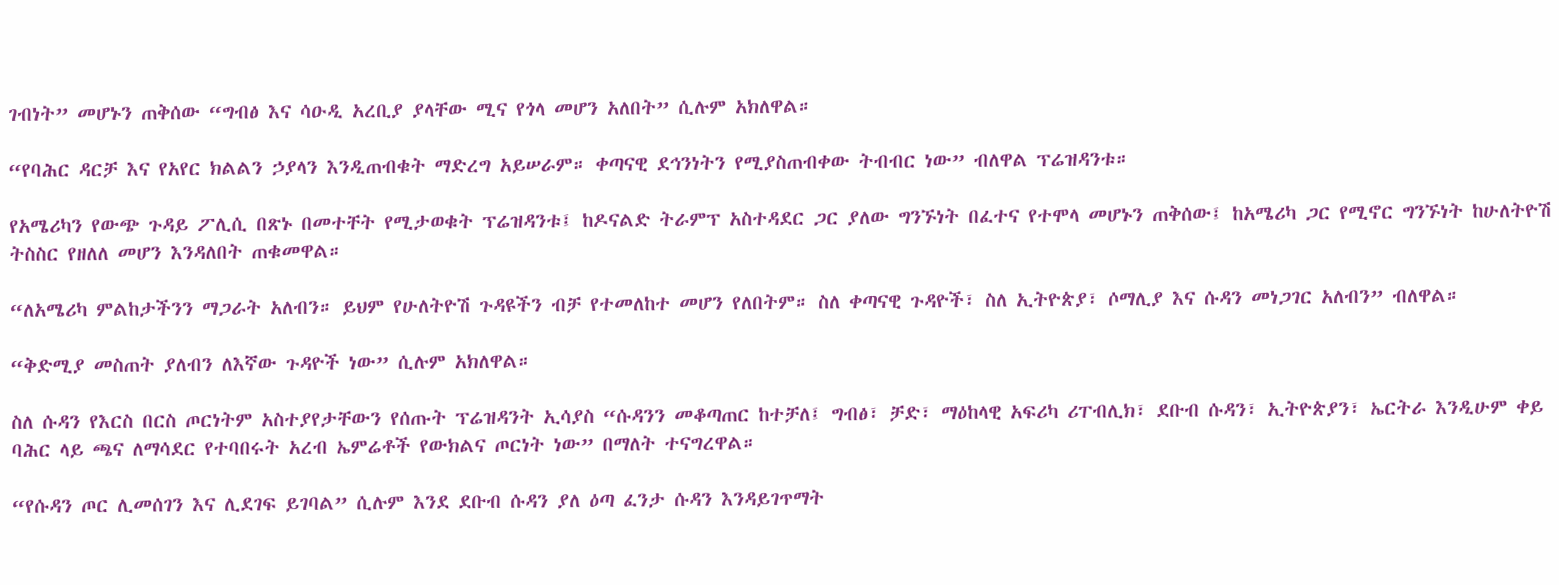ገብነት” መሆኑን ጠቅሰው “ግብፅ እና ሳዑዲ አረቢያ ያላቸው ሚና የጎላ መሆን አለበት” ሲሉም አክለዋል።

“የባሕር ዳርቻ እና የአየር ክልልን ኃያላን እንዲጠብቁት ማድረግ አይሠራም። ቀጣናዊ ደኅንነትን የሚያስጠብቀው ትብብር ነው” ብለዋል ፕሬዝዳንቱ።

የአሜሪካን የውጭ ጉዳይ ፖሊሲ በጽኑ በመተቸት የሚታወቁት ፕሬዝዳንቱ፤ ከዶናልድ ትራምፕ አስተዳደር ጋር ያለው ግንኙነት በፈተና የተሞላ መሆኑን ጠቅሰው፤ ከአሜሪካ ጋር የሚኖር ግንኙነት ከሁለትዮሽ ትስስር የዘለለ መሆን እንዳለበት ጠቁመዋል።

“ለአሜሪካ ምልከታችንን ማጋራት አለብን። ይህም የሁለትዮሽ ጉዳዩችን ብቻ የተመለከተ መሆን የለበትም። ስለ ቀጣናዊ ጉዳዮች፣ ስለ ኢትዮጵያ፣ ሶማሊያ እና ሱዳን መነጋገር አለብን” ብለዋል።

“ቅድሚያ መስጠት ያለብን ለእኛው ጉዳዮች ነው” ሲሉም አክለዋል።

ስለ ሱዳን የእርስ በርስ ጦርነትም አስተያየታቸውን የሰጡት ፕሬዝዳንት ኢሳያስ “ሱዳንን መቆጣጠር ከተቻለ፤ ግብፅ፣ ቻድ፣ ማዕከላዊ አፍሪካ ሪፐብሊክ፣ ደቡብ ሱዳን፣ ኢትዮጵያን፣ ኤርትራ እንዲሁም ቀይ ባሕር ላይ ጫና ለማሳደር የተባበሩት አረብ ኤምሬቶች የውክልና ጦርነት ነው” በማለት ተናግረዋል።

“የሱዳን ጦር ሊመሰገን እና ሊደገፍ ይገባል” ሲሉም እንደ ደቡብ ሱዳን ያለ ዕጣ ፈንታ ሱዳን እንዳይገጥማት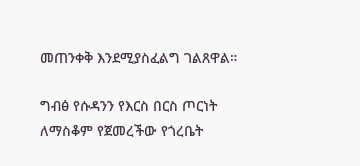መጠንቀቅ እንደሚያስፈልግ ገልጸዋል።

ግብፅ የሱዳንን የእርስ በርስ ጦርነት ለማስቆም የጀመረችው የጎረቤት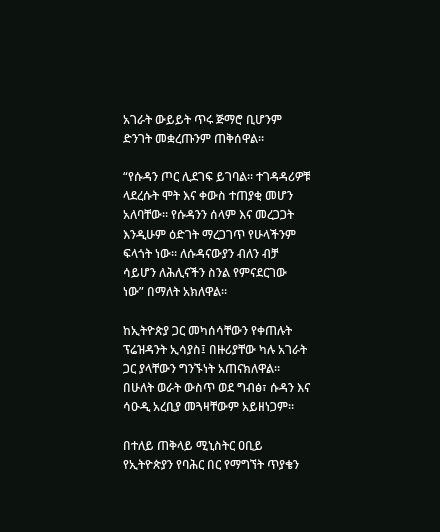አገራት ውይይት ጥሩ ጅማሮ ቢሆንም ድንገት መቋረጡንም ጠቅሰዋል።

“የሱዳን ጦር ሊደገፍ ይገባል። ተገዳዳሪዎቹ ላደረሱት ሞት እና ቀውስ ተጠያቂ መሆን አለባቸው። የሱዳንን ሰላም እና መረጋጋት እንዲሁም ዕድገት ማረጋገጥ የሁላችንም ፍላጎት ነው። ለሱዳናውያን ብለን ብቻ ሳይሆን ለሕሊናችን ስንል የምናደርገው ነው” በማለት አክለዋል።

ከኢትዮጵያ ጋር መካሰሳቸውን የቀጠሉት ፕሬዝዳንት ኢሳያስ፤ በዙሪያቸው ካሉ አገራት ጋር ያላቸውን ግንኙነት አጠናክለዋል። በሁለት ወራት ውስጥ ወደ ግብፅ፣ ሱዳን እና ሳዑዲ አረቢያ መጓዛቸውም አይዘነጋም።

በተለይ ጠቅላይ ሚኒስትር ዐቢይ የኢትዮጵያን የባሕር በር የማግኘት ጥያቄን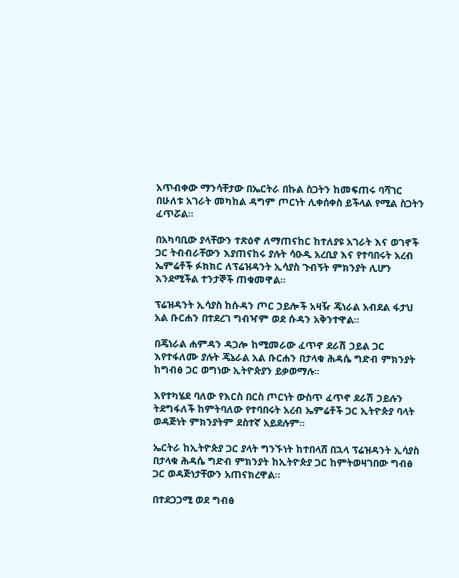አጥብቀው ማንሳቸታው በኤርትራ በኩል ስጋትን ከመፍጠሩ ባሻገር በሁለቱ አገራት መካከል ዳግም ጦርነት ሊቀሰቀስ ይችላል የሚል ስጋትን ፈጥሯል።

በአካባቢው ያላቸውን ተጽዕኖ ለማጠናከር ከተለያዩ አገራት እና ወገኖች ጋር ትብብራቸውን እያጠናከሩ ያሉት ሳዑዲ አረቢያ እና የተባበሩት አረብ ኤምሬቶች ፉክክር ለፕሬዝዳንት ኢሳያስ ጉብኝት ምክንያት ሊሆን እንደሚችል ተንታኞች ጠቁመዋል።

ፕሬዝዳንት ኢሳያስ ከሱዳን ጦር ኃይሎች አዛዥ ጄነራል አብደል ፋታህ አል ቡርሐን በተደረገ ግብዣም ወደ ሱዳን አቅንተዋል።

በጄነራል ሐምዳን ዳጋሎ ከሚመራው ፈጥኖ ደራሽ ኃይል ጋር እየተፋለሙ ያሉት ጄኔራል አል ቡርሐን በታላቁ ሕዳሴ ግድብ ምክንያት ከግብፅ ጋር ወግነው ኢትዮጵያን ይቃወማሉ።

እየተካሄደ ባለው የእርስ በርስ ጦርነት ውስጥ ፈጥኖ ደራሽ ኃይሉን ትደግፋለች ከምትባለው የተባበሩት አረብ ኤምሬቶች ጋር ኢትዮጵያ ባላት ወዳጅነት ምክንያትም ደስተኛ አይደሉም።

ኤርትራ ከኢትዮጵያ ጋር ያላት ግንኙነት ከተበላሸ በኋላ ፕሬዝዳንት ኢሳያስ በታላቁ ሕዳሴ ግድብ ምክንያት ከኢትዮጵያ ጋር ከምትወዛገበው ግብፅ ጋር ወዳጅነታቸውን አጠናክረዋል።

በተደጋጋሚ ወደ ግብፅ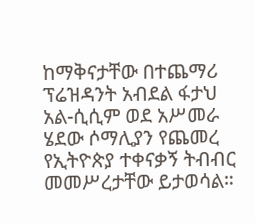ከማቅናታቸው በተጨማሪ ፕሬዝዳንት አብደል ፋታህ አል-ሲሲም ወደ አሥመራ ሄደው ሶማሊያን የጨመረ የኢትዮጵያ ተቀናቃኝ ትብብር መመሥረታቸው ይታወሳል።